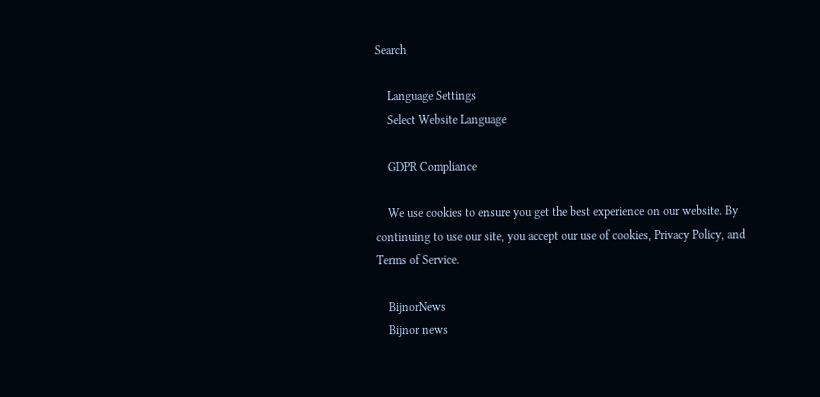Search

    Language Settings
    Select Website Language

    GDPR Compliance

    We use cookies to ensure you get the best experience on our website. By continuing to use our site, you accept our use of cookies, Privacy Policy, and Terms of Service.

    BijnorNews
    Bijnor news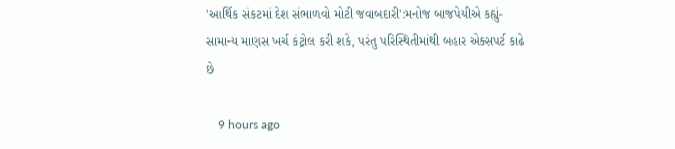'આર્થિક સંકટમાં દેશ સંભાળવો મોટી જવાબદારી':મનોજ બાજપેયીએ કહ્યું- સામાન્ય માણસ ખર્ચ કંટ્રોલ કરી શકે, પરંતુ પરિસ્થિતીમાંથી બહાર એક્સપર્ટ કાઢે છે

    9 hours ago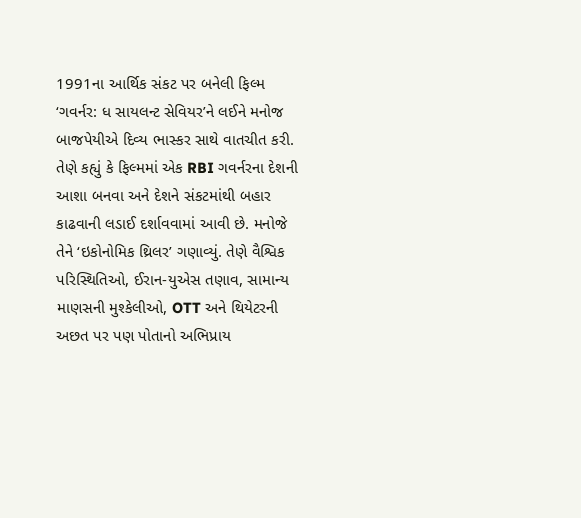1991ના આર્થિક સંકટ પર બનેલી ફિલ્મ ‘ગવર્નર: ધ સાયલન્ટ સેવિયર’ને લઈને મનોજ બાજપેયીએ દિવ્ય ભાસ્કર સાથે વાતચીત કરી. તેણે કહ્યું કે ફિલ્મમાં એક RBI ગવર્નરના દેશની આશા બનવા અને દેશને સંકટમાંથી બહાર કાઢવાની લડાઈ દર્શાવવામાં આવી છે. મનોજે તેને ‘ઇકોનોમિક થ્રિલર’ ગણાવ્યું. તેણે વૈશ્વિક પરિસ્થિતિઓ, ઈરાન-યુએસ તણાવ, સામાન્ય માણસની મુશ્કેલીઓ, OTT અને થિયેટરની અછત પર પણ પોતાનો અભિપ્રાય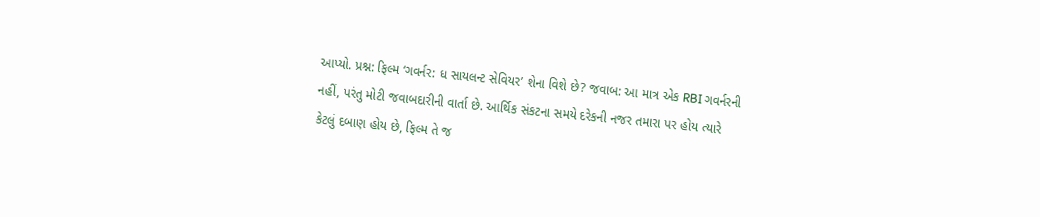આપ્યો. પ્રશ્ન: ફિલ્મ ‘ગવર્નર: ધ સાયલન્ટ સેવિયર’ શેના વિશે છે? જવાબ: આ માત્ર એક RBI ગવર્નરની નહીં, પરંતુ મોટી જવાબદારીની વાર્તા છે. આર્થિક સંકટના સમયે દરેકની નજર તમારા પર હોય ત્યારે કેટલું દબાણ હોય છે, ફિલ્મ તે જ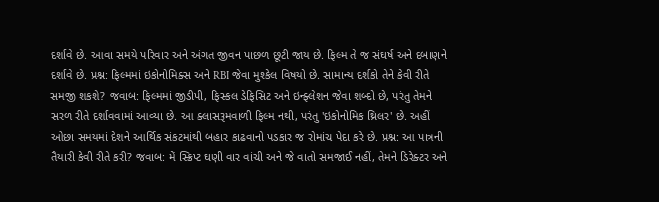દર્શાવે છે. આવા સમયે પરિવાર અને અંગત જીવન પાછળ છૂટી જાય છે. ફિલ્મ તે જ સંઘર્ષ અને દબાણને દર્શાવે છે. પ્રશ્ન: ફિલ્મમાં ઇકોનોમિક્સ અને RBI જેવા મુશ્કેલ વિષયો છે. સામાન્ય દર્શકો તેને કેવી રીતે સમજી શકશે? જવાબ: ફિલ્મમાં જીડીપી, ફિસ્કલ ડેફિસિટ અને ઇન્ફ્લેશન જેવા શબ્દો છે, પરંતુ તેમને સરળ રીતે દર્શાવવામાં આવ્યા છે. આ ક્લાસરૂમવાળી ફિલ્મ નથી, પરંતુ 'ઇકોનોમિક થ્રિલર' છે. અહીં ઓછા સમયમાં દેશને આર્થિક સંકટમાંથી બહાર કાઢવાનો પડકાર જ રોમાંચ પેદા કરે છે. પ્રશ્ન: આ પાત્રની તૈયારી કેવી રીતે કરી? જવાબ: મેં સ્ક્રિપ્ટ ઘણી વાર વાંચી અને જે વાતો સમજાઈ નહીં, તેમને ડિરેક્ટર અને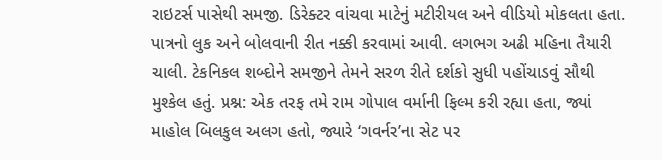રાઇટર્સ પાસેથી સમજી. ડિરેક્ટર વાંચવા માટેનું મટીરીયલ અને વીડિયો મોકલતા હતા. પાત્રનો લુક અને બોલવાની રીત નક્કી કરવામાં આવી. લગભગ અઢી મહિના તૈયારી ચાલી. ટેકનિકલ શબ્દોને સમજીને તેમને સરળ રીતે દર્શકો સુધી પહોંચાડવું સૌથી મુશ્કેલ હતું. પ્રશ્ન: એક તરફ તમે રામ ગોપાલ વર્માની ફિલ્મ કરી રહ્યા હતા, જ્યાં માહોલ બિલકુલ અલગ હતો, જ્યારે ‘ગવર્નર’ના સેટ પર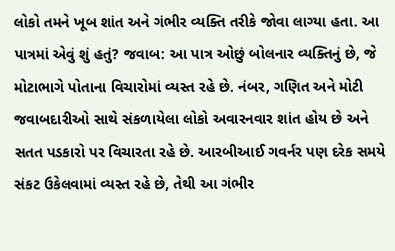લોકો તમને ખૂબ શાંત અને ગંભીર વ્યક્તિ તરીકે જોવા લાગ્યા હતા. આ પાત્રમાં એવું શું હતું? જવાબ: આ પાત્ર ઓછું બોલનાર વ્યક્તિનું છે, જે મોટાભાગે પોતાના વિચારોમાં વ્યસ્ત રહે છે. નંબર, ગણિત અને મોટી જવાબદારીઓ સાથે સંકળાયેલા લોકો અવારનવાર શાંત હોય છે અને સતત પડકારો પર વિચારતા રહે છે. આરબીઆઈ ગવર્નર પણ દરેક સમયે સંકટ ઉકેલવામાં વ્યસ્ત રહે છે, તેથી આ ગંભીર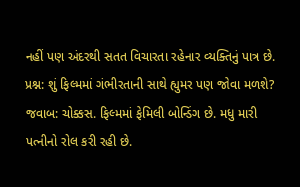નહીં પણ અંદરથી સતત વિચારતા રહેનાર વ્યક્તિનું પાત્ર છે. પ્રશ્ન: શું ફિલ્મમાં ગંભીરતાની સાથે હ્યુમર પણ જોવા મળશે? જવાબ: ચોક્કસ. ફિલ્મમાં ફેમિલી બોન્ડિંગ છે. મધુ મારી પત્નીનો રોલ કરી રહી છે.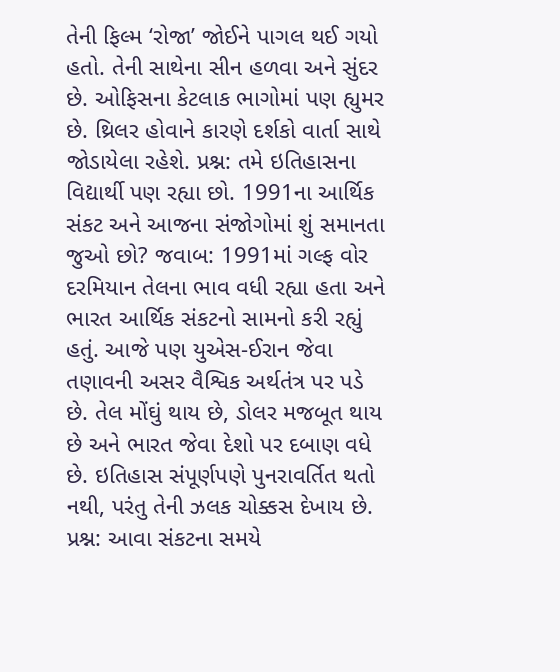તેની ફિલ્મ ‘રોજા’ જોઈને પાગલ થઈ ગયો હતો. તેની સાથેના સીન હળવા અને સુંદર છે. ઓફિસના કેટલાક ભાગોમાં પણ હ્યુમર છે. થ્રિલર હોવાને કારણે દર્શકો વાર્તા સાથે જોડાયેલા રહેશે. પ્રશ્ન: તમે ઇતિહાસના વિદ્યાર્થી પણ રહ્યા છો. 1991ના આર્થિક સંકટ અને આજના સંજોગોમાં શું સમાનતા જુઓ છો? જવાબ: 1991માં ગલ્ફ વોર દરમિયાન તેલના ભાવ વધી રહ્યા હતા અને ભારત આર્થિક સંકટનો સામનો કરી રહ્યું હતું. આજે પણ યુએસ-ઈરાન જેવા તણાવની અસર વૈશ્વિક અર્થતંત્ર પર પડે છે. તેલ મોંઘું થાય છે, ડોલર મજબૂત થાય છે અને ભારત જેવા દેશો પર દબાણ વધે છે. ઇતિહાસ સંપૂર્ણપણે પુનરાવર્તિત થતો નથી, પરંતુ તેની ઝલક ચોક્કસ દેખાય છે. પ્રશ્ન: આવા સંકટના સમયે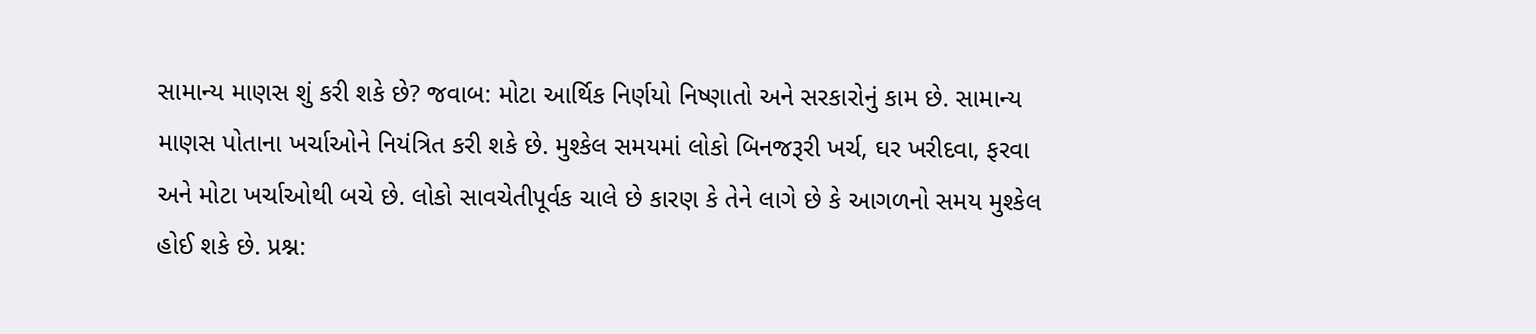સામાન્ય માણસ શું કરી શકે છે? જવાબ: મોટા આર્થિક નિર્ણયો નિષ્ણાતો અને સરકારોનું કામ છે. સામાન્ય માણસ પોતાના ખર્ચાઓને નિયંત્રિત કરી શકે છે. મુશ્કેલ સમયમાં લોકો બિનજરૂરી ખર્ચ, ઘર ખરીદવા, ફરવા અને મોટા ખર્ચાઓથી બચે છે. લોકો સાવચેતીપૂર્વક ચાલે છે કારણ કે તેને લાગે છે કે આગળનો સમય મુશ્કેલ હોઈ શકે છે. પ્રશ્ન: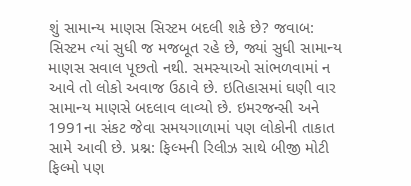શું સામાન્ય માણસ સિસ્ટમ બદલી શકે છે? જવાબ: સિસ્ટમ ત્યાં સુધી જ મજબૂત રહે છે, જ્યાં સુધી સામાન્ય માણસ સવાલ પૂછતો નથી. સમસ્યાઓ સાંભળવામાં ન આવે તો લોકો અવાજ ઉઠાવે છે. ઇતિહાસમાં ઘણી વાર સામાન્ય માણસે બદલાવ લાવ્યો છે. ઇમરજન્સી અને 1991ના સંકટ જેવા સમયગાળામાં પણ લોકોની તાકાત સામે આવી છે. પ્રશ્ન: ફિલ્મની રિલીઝ સાથે બીજી મોટી ફિલ્મો પણ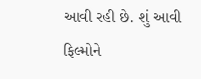આવી રહી છે. શું આવી ફિલ્મોને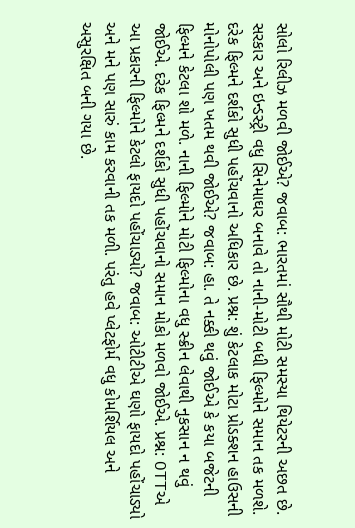સોલો રિલીઝ મળવી જોઈએ? જવાબ: ભારતમાં સૌથી મોટી સમસ્યા થિયેટરની અછત છે. સરકાર અને ઇન્ડસ્ટ્રી વધુ સિનેમાઘર બનાવે તો નાની-મોટી બધી ફિલ્મોને સમાન તક મળશે. દરેક ફિલ્મને દર્શકો સુધી પહોંચવાનો અધિકાર છે. પ્રશ્ન: શું કેટલાક મોટા પ્રોડક્શન હાઉસની મોનોપોલી પણ ખતમ થવી જોઈએ? જવાબ: હા. તે નક્કી થવું જોઈએ કે કયા બજેટની ફિલ્મને કેટલા શો મળે. નાની ફિલ્મોને મોટી ફિલ્મોના વધુ સ્ક્રીન લેવાથી નુકસાન ન થવું જોઈએ. દરેક ફિલ્મને દર્શકો સુધી પહોંચવાનો સમાન મોકો મળવો જોઈએ. પ્રશ્ન: OTTએ આ પ્રકારની ફિલ્મોને કેટલો ફાયદો પહોંચાડ્યો? જવાબ: ઓટીટીએ ઘણો ફાયદો પહોંચાડ્યો અને મને પણ સારું કામ કરવાની તક મળી. પરંતુ હવે પ્લેટફોર્મ વધુ કોમર્શિયલ અને અસુરક્ષિત બની ગયા છે.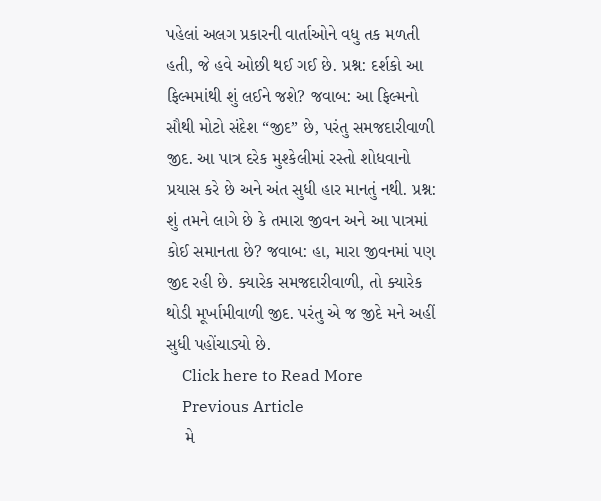પહેલાં અલગ પ્રકારની વાર્તાઓને વધુ તક મળતી હતી, જે હવે ઓછી થઈ ગઈ છે. પ્રશ્ન: દર્શકો આ ફિલ્મમાંથી શું લઈને જશે? જવાબ: આ ફિલ્મનો સૌથી મોટો સંદેશ “જીદ” છે, પરંતુ સમજદારીવાળી જીદ. આ પાત્ર દરેક મુશ્કેલીમાં રસ્તો શોધવાનો પ્રયાસ કરે છે અને અંત સુધી હાર માનતું નથી. પ્રશ્ન: શું તમને લાગે છે કે તમારા જીવન અને આ પાત્રમાં કોઈ સમાનતા છે? જવાબ: હા, મારા જીવનમાં પણ જીદ રહી છે. ક્યારેક સમજદારીવાળી, તો ક્યારેક થોડી મૂર્ખામીવાળી જીદ. પરંતુ એ જ જીદે મને અહીં સુધી પહોંચાડ્યો છે.
    Click here to Read More
    Previous Article
    મે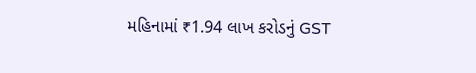મહિનામાં ₹1.94 લાખ કરોડનું GST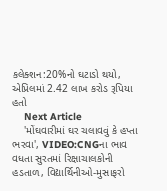કલેક્શન:20%નો ઘટાડો થયો, એપ્રિલમાં 2.42 લાખ કરોડ રૂપિયા હતો
    Next Article
    'મોંઘવારીમાં ઘર ચલાવવું કે હપ્તા ભરવા', VIDEO:CNGના ભાવ વધતા સુરતમાં રિક્ષાચાલકોની હડતાળ, વિદ્યાર્થિનીઓ-મુસાફરો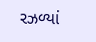રઝળ્યાં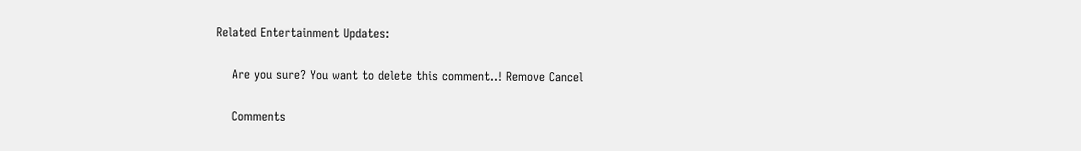Related Entertainment Updates:

    Are you sure? You want to delete this comment..! Remove Cancel

    Comments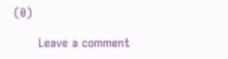(0)

      Leave a comment